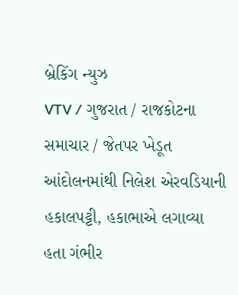બ્રેકિંગ ન્યુઝ
VTV / ગુજરાત / રાજકોટના સમાચાર / જેતપર ખેડૂત આંદોલનમાંથી નિલેશ એરવડિયાની હકાલપટ્ટી, હકાભાએ લગાવ્યા હતા ગંભીર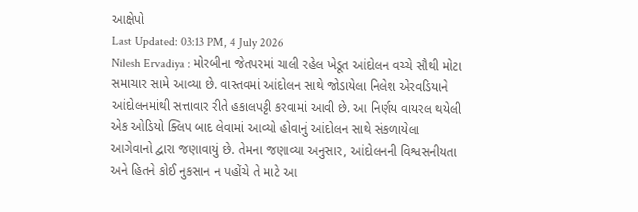આક્ષેપો
Last Updated: 03:13 PM, 4 July 2026
Nilesh Ervadiya : મોરબીના જેતપરમાં ચાલી રહેલ ખેડૂત આંદોલન વચ્ચે સૌથી મોટા સમાચાર સામે આવ્યા છે. વાસ્તવમાં આંદોલન સાથે જોડાયેલા નિલેશ એરવડિયાને આંદોલનમાંથી સત્તાવાર રીતે હકાલપટ્ટી કરવામાં આવી છે. આ નિર્ણય વાયરલ થયેલી એક ઓડિયો ક્લિપ બાદ લેવામાં આવ્યો હોવાનું આંદોલન સાથે સંકળાયેલા આગેવાનો દ્વારા જણાવાયું છે. તેમના જણાવ્યા અનુસાર, આંદોલનની વિશ્વસનીયતા અને હિતને કોઈ નુકસાન ન પહોંચે તે માટે આ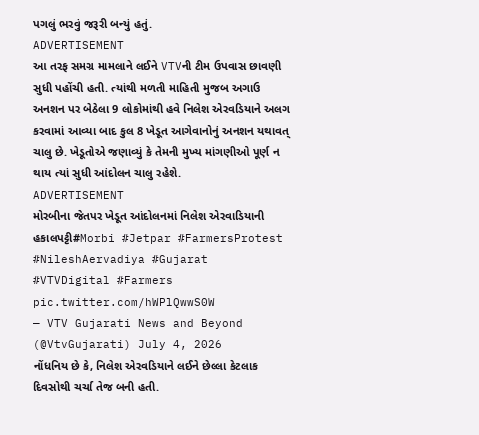પગલું ભરવું જરૂરી બન્યું હતું.
ADVERTISEMENT
આ તરફ સમગ્ર મામલાને લઈને VTVની ટીમ ઉપવાસ છાવણી સુધી પહોંચી હતી. ત્યાંથી મળતી માહિતી મુજબ અગાઉ અનશન પર બેઠેલા 9 લોકોમાંથી હવે નિલેશ એરવડિયાને અલગ કરવામાં આવ્યા બાદ કુલ 8 ખેડૂત આગેવાનોનું અનશન યથાવત્ ચાલુ છે. ખેડૂતોએ જણાવ્યું કે તેમની મુખ્ય માંગણીઓ પૂર્ણ ન થાય ત્યાં સુધી આંદોલન ચાલુ રહેશે.
ADVERTISEMENT
મોરબીના જેતપર ખેડૂત આંદોલનમાં નિલેશ એરવાડિયાની હકાલપટ્ટી#Morbi #Jetpar #FarmersProtest #NileshAervadiya #Gujarat #VTVDigital #Farmers pic.twitter.com/hWPlQwwS0W
— VTV Gujarati News and Beyond (@VtvGujarati) July 4, 2026
નોંધનિય છે કે, નિલેશ એરવડિયાને લઈને છેલ્લા કેટલાક દિવસોથી ચર્ચા તેજ બની હતી.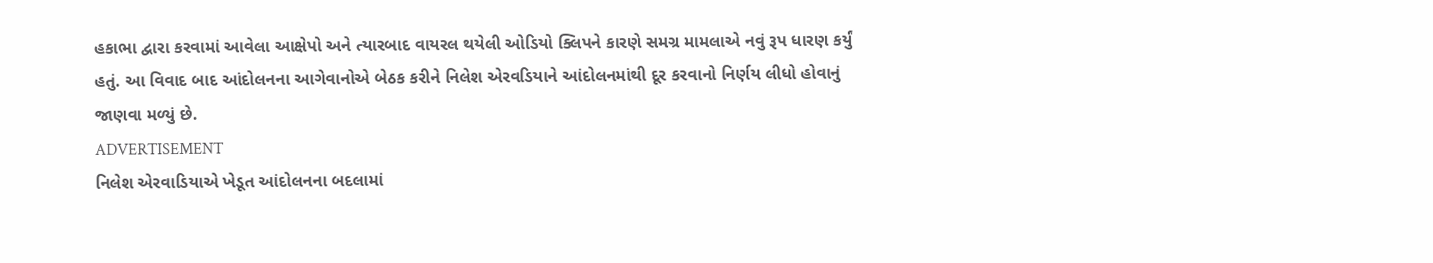હકાભા દ્વારા કરવામાં આવેલા આક્ષેપો અને ત્યારબાદ વાયરલ થયેલી ઓડિયો ક્લિપને કારણે સમગ્ર મામલાએ નવું રૂપ ધારણ કર્યું હતું. આ વિવાદ બાદ આંદોલનના આગેવાનોએ બેઠક કરીને નિલેશ એરવડિયાને આંદોલનમાંથી દૂર કરવાનો નિર્ણય લીધો હોવાનું જાણવા મળ્યું છે.
ADVERTISEMENT
નિલેશ એરવાડિયાએ ખેડૂત આંદોલનના બદલામાં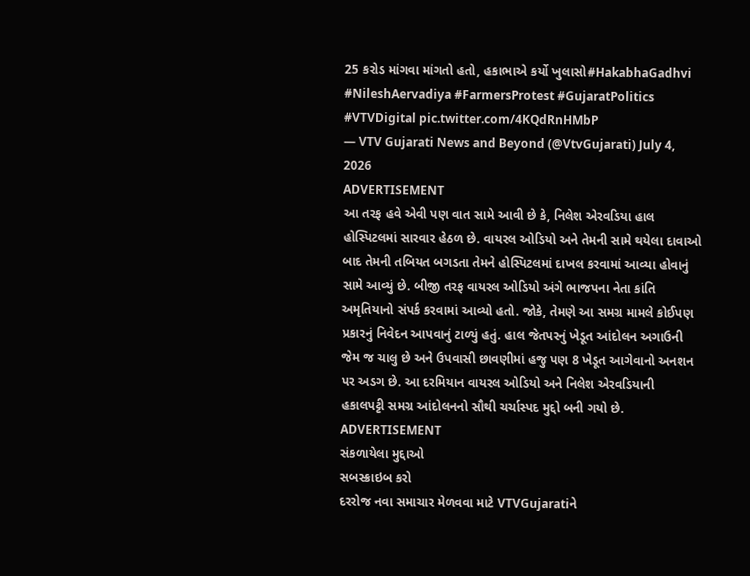25 કરોડ માંગવા માંગતો હતો, હકાભાએ કર્યો ખુલાસો#HakabhaGadhvi #NileshAervadiya #FarmersProtest #GujaratPolitics #VTVDigital pic.twitter.com/4KQdRnHMbP
— VTV Gujarati News and Beyond (@VtvGujarati) July 4, 2026
ADVERTISEMENT
આ તરફ હવે એવી પણ વાત સામે આવી છે કે, નિલેશ એરવડિયા હાલ હોસ્પિટલમાં સારવાર હેઠળ છે. વાયરલ ઓડિયો અને તેમની સામે થયેલા દાવાઓ બાદ તેમની તબિયત બગડતા તેમને હોસ્પિટલમાં દાખલ કરવામાં આવ્યા હોવાનું સામે આવ્યું છે. બીજી તરફ વાયરલ ઓડિયો અંગે ભાજપના નેતા કાંતિ અમૃતિયાનો સંપર્ક કરવામાં આવ્યો હતો. જોકે, તેમણે આ સમગ્ર મામલે કોઈપણ પ્રકારનું નિવેદન આપવાનું ટાળ્યું હતું. હાલ જેતપરનું ખેડૂત આંદોલન અગાઉની જેમ જ ચાલુ છે અને ઉપવાસી છાવણીમાં હજુ પણ 8 ખેડૂત આગેવાનો અનશન પર અડગ છે. આ દરમિયાન વાયરલ ઓડિયો અને નિલેશ એરવડિયાની હકાલપટ્ટી સમગ્ર આંદોલનનો સૌથી ચર્ચાસ્પદ મુદ્દો બની ગયો છે.
ADVERTISEMENT
સંકળાયેલા મુદ્દાઓ
સબસ્ક્રાઇબ કરો
દરરોજ નવા સમાચાર મેળવવા માટે VTVGujaratiને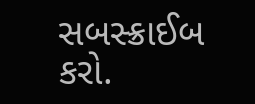સબસ્ક્રાઈબ કરો.